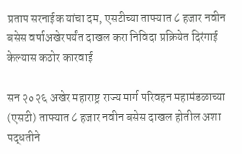प्रताप सरनाईक यांचा दम, एसटीच्या ताफ्यात ८ हजार नवीन बसेस वर्षाअखेरपर्यंत दाखल करा निविदा प्रक्रियेत दिरंगाई केल्यास कठोर कारवाई

सन २०२६ अखेर महाराष्ट्र राज्य मार्ग परिवहन महामंडळाच्या (एसटी) ताफ्यात ८ हजार नवीन बसेस दाखल होतील अशा पद्धतीने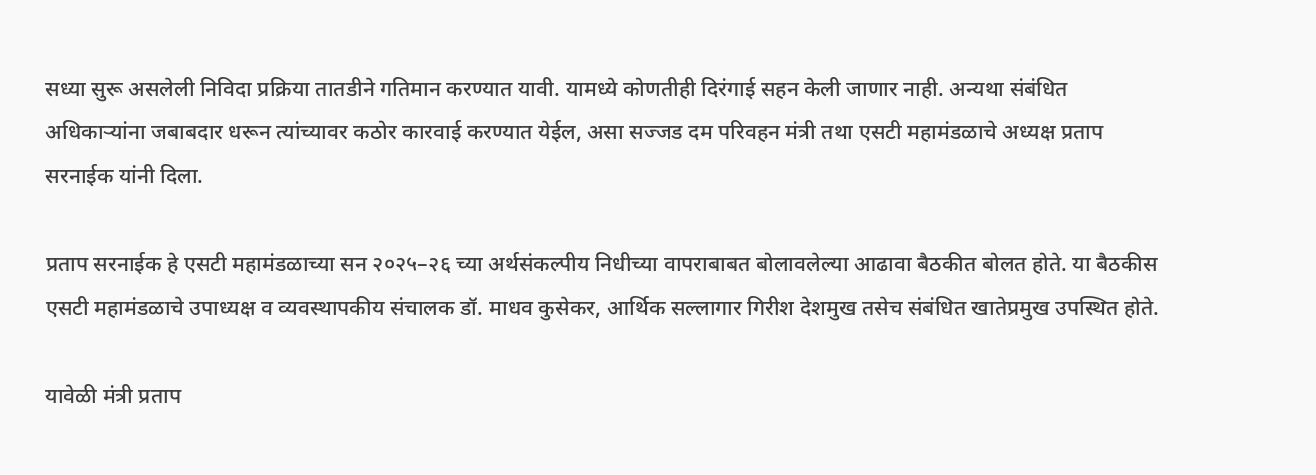सध्या सुरू असलेली निविदा प्रक्रिया तातडीने गतिमान करण्यात यावी. यामध्ये कोणतीही दिरंगाई सहन केली जाणार नाही. अन्यथा संबंधित अधिकाऱ्यांना जबाबदार धरून त्यांच्यावर कठोर कारवाई करण्यात येईल, असा सज्जड दम परिवहन मंत्री तथा एसटी महामंडळाचे अध्यक्ष प्रताप सरनाईक यांनी दिला.

प्रताप सरनाईक हे एसटी महामंडळाच्या सन २०२५–२६ च्या अर्थसंकल्पीय निधीच्या वापराबाबत बोलावलेल्या आढावा बैठकीत बोलत होते. या बैठकीस एसटी महामंडळाचे उपाध्यक्ष व व्यवस्थापकीय संचालक डॉ. माधव कुसेकर, आर्थिक सल्लागार गिरीश देशमुख तसेच संबंधित खातेप्रमुख उपस्थित होते.

यावेळी मंत्री प्रताप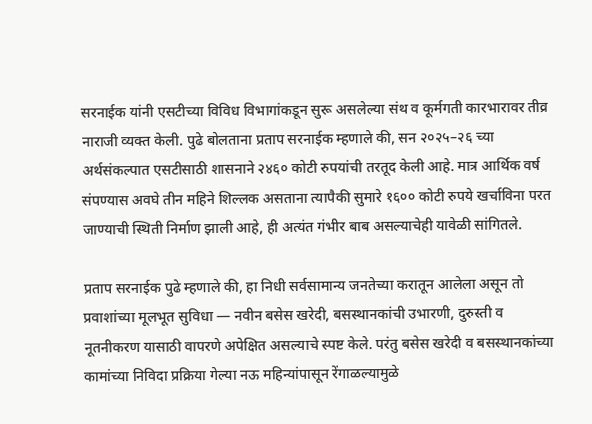सरनाईक यांनी एसटीच्या विविध विभागांकडून सुरू असलेल्या संथ व कूर्मगती कारभारावर तीव्र नाराजी व्यक्त केली. पुढे बोलताना प्रताप सरनाईक म्हणाले की, सन २०२५–२६ च्या अर्थसंकल्पात एसटीसाठी शासनाने २४६० कोटी रुपयांची तरतूद केली आहे. मात्र आर्थिक वर्ष संपण्यास अवघे तीन महिने शिल्लक असताना त्यापैकी सुमारे १६०० कोटी रुपये खर्चाविना परत जाण्याची स्थिती निर्माण झाली आहे, ही अत्यंत गंभीर बाब असल्याचेही यावेळी सांगितले.

प्रताप सरनाईक पुढे म्हणाले की, हा निधी सर्वसामान्य जनतेच्या करातून आलेला असून तो प्रवाशांच्या मूलभूत सुविधा — नवीन बसेस खरेदी, बसस्थानकांची उभारणी, दुरुस्ती व नूतनीकरण यासाठी वापरणे अपेक्षित असल्याचे स्पष्ट केले. परंतु बसेस खरेदी व बसस्थानकांच्या कामांच्या निविदा प्रक्रिया गेल्या नऊ महिन्यांपासून रेंगाळल्यामुळे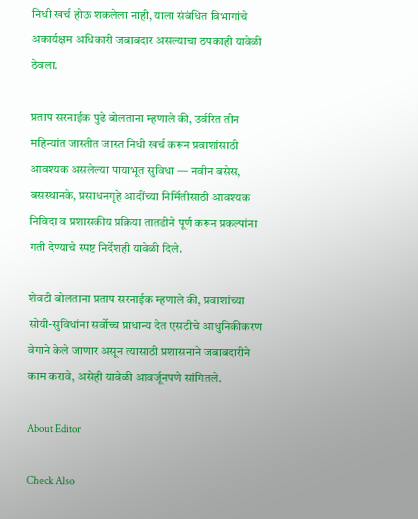निधी खर्च होऊ शकलेला नाही, याला संबंधित विभागांचे अकार्यक्षम अधिकारी जबाबदार असल्याचा ठपकाही यावेळी ठेवला.

प्रताप सरनाईक पुढे बोलताना म्हणाले की, उर्वरित तीन महिन्यांत जास्तीत जास्त निधी खर्च करून प्रवाशांसाठी आवश्यक असलेल्या पायाभूत सुविधा — नवीन बसेस, बसस्थानके, प्रसाधनगृहे आदींच्या निर्मितीसाठी आवश्यक निविदा व प्रशासकीय प्रक्रिया तातडीने पूर्ण करून प्रकल्पांना गती देण्याचे स्पष्ट निर्देशही यावेळी दिले.

शेवटी बोलताना प्रताप सरनाईक म्हणाले की, प्रवाशांच्या सोयी-सुविधांना सर्वोच्च प्राधान्य देत एसटीचे आधुनिकीकरण वेगाने केले जाणार असून त्यासाठी प्रशासनाने जबाबदारीने काम करावे, असेही यावेळी आवर्जूनपणे सांगितले.

About Editor

Check Also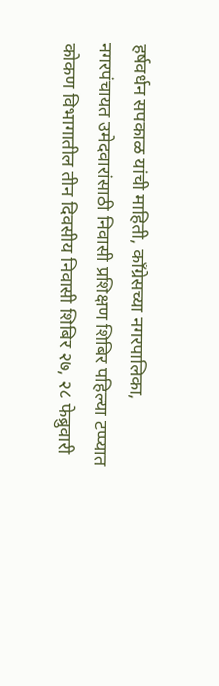हर्षवर्धन सपकाळ यांची माहिती, काँग्रेसच्या नगरपालिका, नगरपंचायत उमेदवारांसाठी निवासी प्रशिक्षण शिबिर पहिल्या टप्प्यात कोकण विभागातील तीन दिवसीय निवासी शिबिर २७, २८ फेब्रुवारी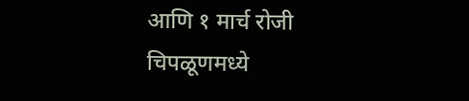आणि १ मार्च रोजी चिपळूणमध्ये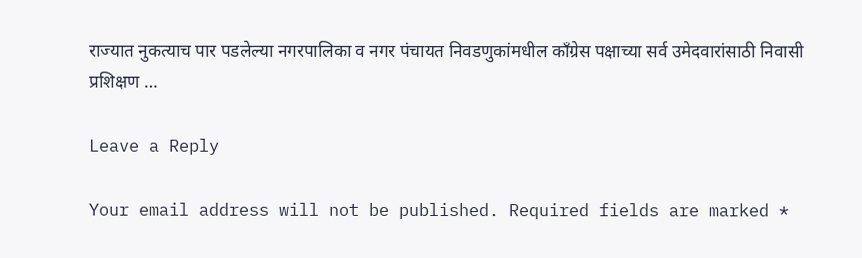राज्यात नुकत्याच पार पडलेल्या नगरपालिका व नगर पंचायत निवडणुकांमधील काँग्रेस पक्षाच्या सर्व उमेदवारांसाठी निवासी प्रशिक्षण …

Leave a Reply

Your email address will not be published. Required fields are marked *